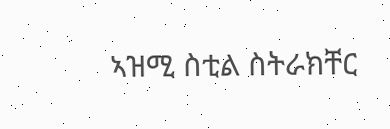ኣዝሚ ስቲል ስትራክቸር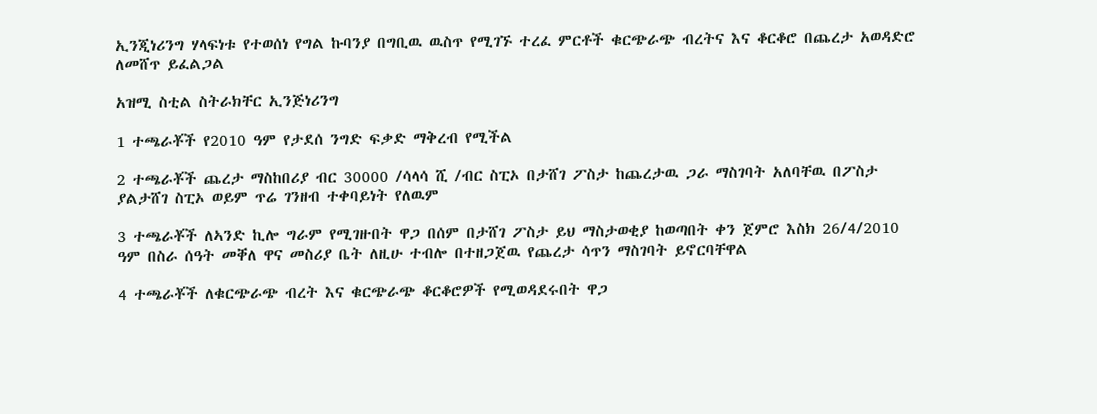ኢንጂነሪንግ ሃላፍነቱ የተወሰነ የግል ኩባንያ በግቢዉ ዉስጥ የሚገኙ ተረፈ ምርቶች ቁርጭራጭ ብረትና እና ቆርቆሮ በጨረታ አወዳድሮ ለመሸጥ ይፈልጋል

አዝሚ ስቲል ስትራክቸር ኢንጅነሪንግ

1 ተጫራቾች የ2010 ዓም የታደሰ ንግድ ፍቃድ ማቅረብ የሚችል

2 ተጫራቾች ጨረታ ማስከበሪያ ብር 30000 /ሳላሳ ሺ /ብር ስፒኦ በታሸገ ፖስታ ከጨረታዉ ጋራ ማስገባት አለባቸዉ በፖስታ ያልታሸገ ስፒኦ ወይም ጥሬ ገንዘብ ተቀባይነት የለዉም

3 ተጫራቾች ለኣንድ ኪሎ ግራም የሚገዙበት ዋጋ በሰም በታሸገ ፖስታ ይህ ማስታወቂያ ከወጣበት ቀን ጀምሮ እስክ 26/4/2010 ዓም በስራ ሰዓት መቐለ ዋና መስሪያ ቤት ለዚሁ ተብሎ በተዘጋጀዉ የጨረታ ሳጥን ማስገባት ይኖርባቸዋል

4 ተጫራቾች ለቁርጭራጭ ብረት እና ቁርጭራጭ ቆርቆሮዎች የሚወዳደሩበት ዋጋ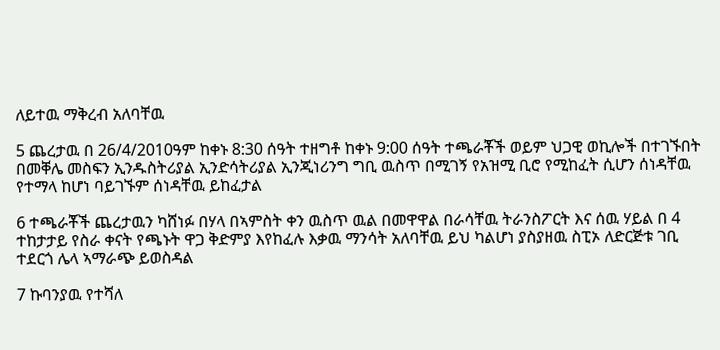ለይተዉ ማቅረብ አለባቸዉ

5 ጨረታዉ በ 26/4/2010ዓም ከቀኑ 8:30 ሰዓት ተዘግቶ ከቀኑ 9:00 ሰዓት ተጫራቾች ወይም ህጋዊ ወኪሎች በተገኙበት በመቐሌ መስፍን ኢንዱስትሪያል ኢንድሳትሪያል ኢንጂነሪንግ ግቢ ዉስጥ በሚገኝ የአዝሚ ቢሮ የሚከፈት ሲሆን ሰነዳቸዉ የተማላ ከሆነ ባይገኙም ሰነዳቸዉ ይከፈታል

6 ተጫራቾች ጨረታዉን ካሸነፉ በሃላ በኣምስት ቀን ዉስጥ ዉል በመዋዋል በራሳቸዉ ትራንስፖርት እና ሰዉ ሃይል በ 4 ተከታታይ የስራ ቀናት የጫኑት ዋጋ ቅድምያ እየከፈሉ እቃዉ ማንሳት አለባቸዉ ይህ ካልሆነ ያስያዘዉ ስፒኦ ለድርጅቱ ገቢ ተደርጎ ሌላ ኣማራጭ ይወስዳል

7 ኩባንያዉ የተሻለ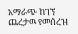አማራጭ ከገኘ ጨረታዉ የመሰረዝ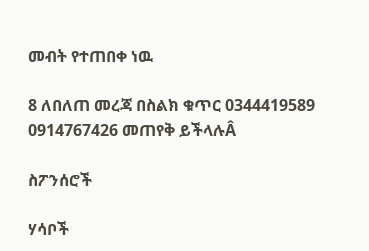መብት የተጠበቀ ነዉ

8 ለበለጠ መረጃ በስልክ ቁጥር 0344419589 0914767426 መጠየቅ ይችላሉÂ

ስፖንሰሮች

ሃሳቦች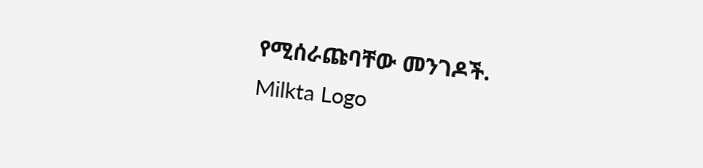የሚሰራጩባቸው መንገዶች.
Milkta Logo